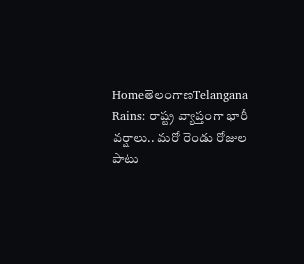HomeతెలంగాణTelangana Rains: రాష్ట్ర వ్యాప్తంగా భారీ వర్షాలు.. మరో రెండు రోజుల పాటు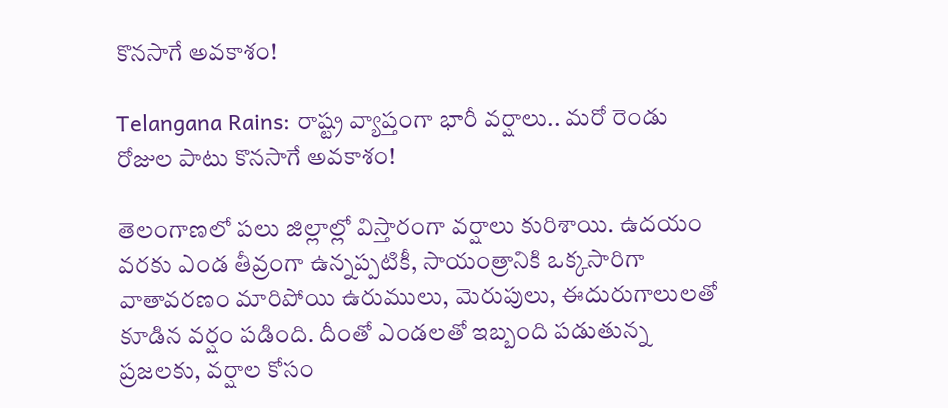కొనసాగే అవకాశం!

Telangana Rains: రాష్ట్ర వ్యాప్తంగా భారీ వర్షాలు.. మరో రెండు రోజుల పాటు కొనసాగే అవకాశం!

తెలంగాణలో పలు జిల్లాల్లో విస్తారంగా వర్షాలు కురిశాయి. ఉదయం వరకు ఎండ తీవ్రంగా ఉన్నప్పటికీ, సాయంత్రానికి ఒక్కసారిగా వాతావరణం మారిపోయి ఉరుములు, మెరుపులు, ఈదురుగాలులతో కూడిన వర్షం పడింది. దీంతో ఎండలతో ఇబ్బంది పడుతున్న ప్రజలకు, వర్షాల కోసం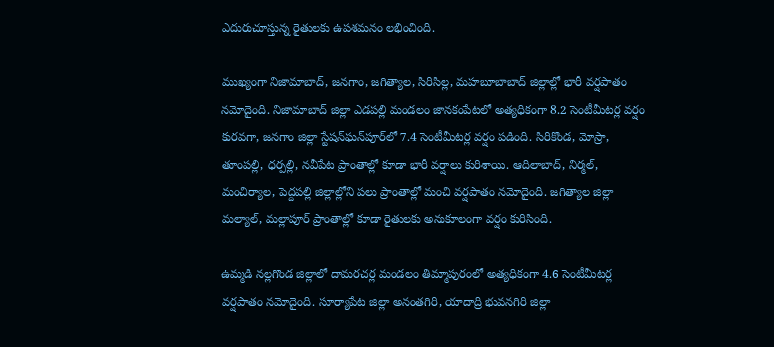ఎదురుచూస్తున్న రైతులకు ఉపశమనం లభించింది.

ముఖ్యంగా నిజామాబాద్‌, జనగాం, జగిత్యాల, సిరిసిల్ల, మహబూబాబాద్‌ జిల్లాల్లో భారీ వర్షపాతం నమోదైంది. నిజామాబాద్‌ జిల్లా ఎడపల్లి మండలం జానకంపేటలో అత్యధికంగా 8.2 సెంటీమీటర్ల వర్షం కురవగా, జనగాం జిల్లా స్టేషన్‌ఘన్‌పూర్‌లో 7.4 సెంటీమీటర్ల వర్షం పడింది. సిరికొండ, మోస్రా, తూంపల్లి, ధర్పల్లి, నవీపేట ప్రాంతాల్లో కూడా భారీ వర్షాలు కురిశాయి. ఆదిలాబాద్‌, నిర్మల్‌, మంచిర్యాల, పెద్దపల్లి జిల్లాల్లోని పలు ప్రాంతాల్లో మంచి వర్షపాతం నమోదైంది. జగిత్యాల జిల్లా మల్యాల్‌, మల్లాపూర్‌ ప్రాంతాల్లో కూడా రైతులకు అనుకూలంగా వర్షం కురిసింది.

ఉమ్మడి నల్లగొండ జిల్లాలో దామరచర్ల మండలం తిమ్మాపురంలో అత్యధికంగా 4.6 సెంటీమీటర్ల వర్షపాతం నమోదైంది. సూర్యాపేట జిల్లా అనంతగిరి, యాదాద్రి భువనగిరి జిల్లా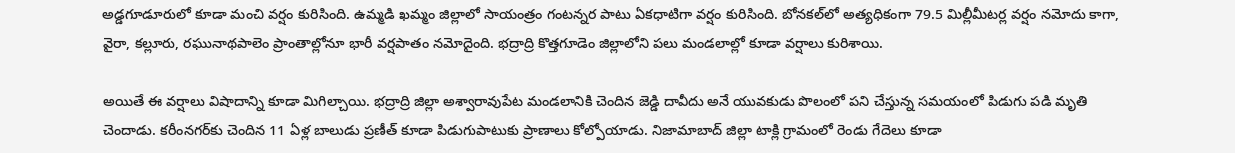అడ్డగూడూరులో కూడా మంచి వర్షం కురిసింది. ఉమ్మడి ఖమ్మం జిల్లాలో సాయంత్రం గంటన్నర పాటు ఏకధాటిగా వర్షం కురిసింది. బోనకల్‌లో అత్యధికంగా 79.5 మిల్లీమీటర్ల వర్షం నమోదు కాగా, వైరా, కల్లూరు, రఘునాథపాలెం ప్రాంతాల్లోనూ భారీ వర్షపాతం నమోదైంది. భద్రాద్రి కొత్తగూడెం జిల్లాలోని పలు మండలాల్లో కూడా వర్షాలు కురిశాయి.

అయితే ఈ వర్షాలు విషాదాన్ని కూడా మిగిల్చాయి. భద్రాద్రి జిల్లా అశ్వారావుపేట మండలానికి చెందిన జెడ్డి దావీదు అనే యువకుడు పొలంలో పని చేస్తున్న సమయంలో పిడుగు పడి మృతి చెందాడు. కరీంనగర్‌కు చెందిన 11 ఏళ్ల బాలుడు ప్రణీత్ కూడా పిడుగుపాటుకు ప్రాణాలు కోల్పోయాడు. నిజామాబాద్‌ జిల్లా టాక్లి గ్రామంలో రెండు గేదెలు కూడా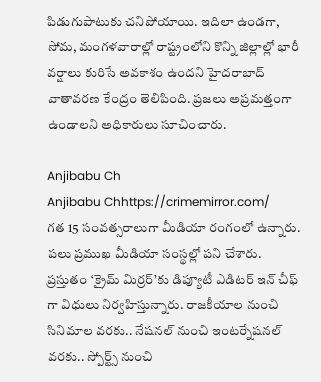పిడుగుపాటుకు చనిపోయాయి. ఇదిలా ఉండగా, సోమ, మంగళవారాల్లో రాష్ట్రంలోని కొన్ని జిల్లాల్లో భారీ వర్షాలు కురిసే అవకాశం ఉందని హైదరాబాద్‌ వాతావరణ కేంద్రం తెలిపింది. ప్రజలు అప్రమత్తంగా ఉండాలని అధికారులు సూచించారు.

Anjibabu Ch
Anjibabu Chhttps://crimemirror.com/
గత 15 సంవత్సరాలుగా మీడియా రంగంలో ఉన్నారు. పలు ప్రముఖ మీడియా సంస్థల్లో పని చేశారు. ప్రస్తుతం ‘క్రైమ్ మిర్రర్’కు డిప్యూటీ ఎడిటర్ ఇన్ చీఫ్ గా విధులు నిర్వహిస్తున్నారు. రాజకీయాల నుంచి సినిమాల వరకు.. నేషనల్ నుంచి ఇంటర్నేషనల్ వరకు.. స్పోర్ట్స్ నుంచి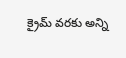క్రైమ్ వరకు అన్ని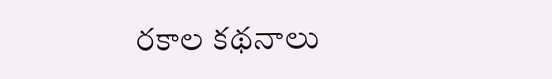రకాల కథనాలు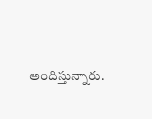అందిస్తున్నారు.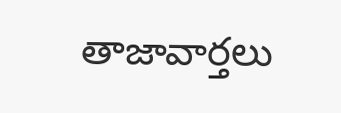తాజావార్తలు